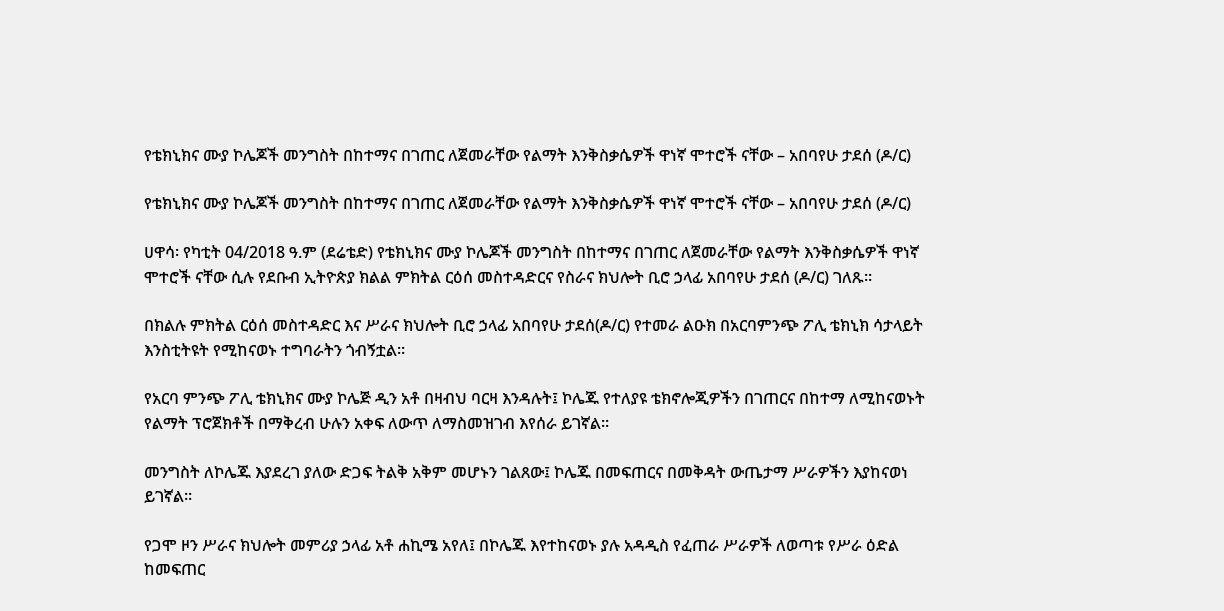የቴክኒክና ሙያ ኮሌጆች መንግስት በከተማና በገጠር ለጀመራቸው የልማት እንቅስቃሴዎች ዋነኛ ሞተሮች ናቸው – አበባየሁ ታደሰ (ዶ/ር)

የቴክኒክና ሙያ ኮሌጆች መንግስት በከተማና በገጠር ለጀመራቸው የልማት እንቅስቃሴዎች ዋነኛ ሞተሮች ናቸው – አበባየሁ ታደሰ (ዶ/ር)

ሀዋሳ፡ የካቲት 04/2018 ዓ.ም (ደሬቴድ) የቴክኒክና ሙያ ኮሌጆች መንግስት በከተማና በገጠር ለጀመራቸው የልማት እንቅስቃሴዎች ዋነኛ ሞተሮች ናቸው ሲሉ የደቡብ ኢትዮጵያ ክልል ምክትል ርዕሰ መስተዳድርና የስራና ክህሎት ቢሮ ኃላፊ አበባየሁ ታደሰ (ዶ/ር) ገለጹ፡፡

በክልሉ ምክትል ርዕሰ መስተዳድር እና ሥራና ክህሎት ቢሮ ኃላፊ አበባየሁ ታደሰ(ዶ/ር) የተመራ ልዑክ በአርባምንጭ ፖሊ ቴክኒክ ሳታላይት እንስቲትዩት የሚከናወኑ ተግባራትን ጎብኝቷል፡፡

የአርባ ምንጭ ፖሊ ቴክኒክና ሙያ ኮሌጅ ዲን አቶ በዛብህ ባርዛ እንዳሉት፤ ኮሌጁ የተለያዩ ቴክኖሎጂዎችን በገጠርና በከተማ ለሚከናወኑት የልማት ፕሮጀክቶች በማቅረብ ሁሉን አቀፍ ለውጥ ለማስመዝገብ እየሰራ ይገኛል።

መንግስት ለኮሌጁ እያደረገ ያለው ድጋፍ ትልቅ አቅም መሆኑን ገልጸው፤ ኮሌጁ በመፍጠርና በመቅዳት ውጤታማ ሥራዎችን እያከናወነ ይገኛል።

የጋሞ ዞን ሥራና ክህሎት መምሪያ ኃላፊ አቶ ሐኪሜ አየለ፤ በኮሌጁ እየተከናወኑ ያሉ አዳዲስ የፈጠራ ሥራዎች ለወጣቱ የሥራ ዕድል ከመፍጠር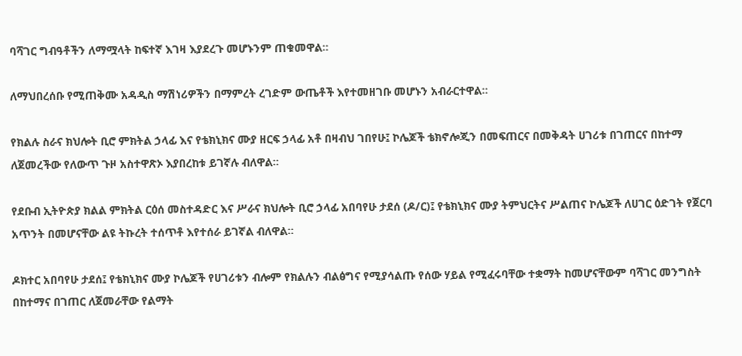ባሻገር ግብዓቶችን ለማሟላት ከፍተኛ እገዛ እያደረጉ መሆኑንም ጠቁመዋል።

ለማህበረሰቡ የሚጠቅሙ አዳዲስ ማሽነሪዎችን በማምረት ረገድም ውጤቶች እየተመዘገቡ መሆኑን አብራርተዋል።

የክልሉ ስራና ክህሎት ቢሮ ምክትል ኃላፊ እና የቴክኒክና ሙያ ዘርፍ ኃላፊ አቶ በዛብህ ገበየሁ፤ ኮሌጆች ቴክኖሎጂን በመፍጠርና በመቅዳት ሀገሪቱ በገጠርና በከተማ ለጀመረችው የለውጥ ጉዞ አስተዋጽኦ እያበረከቱ ይገኛሉ ብለዋል።

የደቡብ ኢትዮጵያ ክልል ምክትል ርዕሰ መስተዳድር እና ሥራና ክህሎት ቢሮ ኃላፊ አበባየሁ ታደሰ (ዶ/ር)፤ የቴክኒክና ሙያ ትምህርትና ሥልጠና ኮሌጆች ለሀገር ዕድገት የጀርባ አጥንት በመሆናቸው ልዩ ትኩረት ተሰጥቶ እየተሰራ ይገኛል ብለዋል።

ዶክተር አበባየሁ ታደሰ፤ የቴክኒክና ሙያ ኮሌጆች የሀገሪቱን ብሎም የክልሉን ብልፅግና የሚያሳልጡ የሰው ሃይል የሚፈሩባቸው ተቋማት ከመሆናቸውም ባሻገር መንግስት በከተማና በገጠር ለጀመራቸው የልማት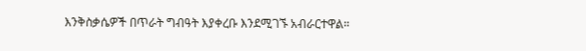እንቅስቃሴዎች በጥራት ግብዓት እያቀረቡ እንደሚገኙ አብራርተዋል።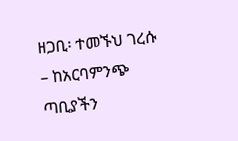ዘጋቢ፡ ተመኙህ ገረሱ – ከአርባምንጭ ጣቢያችን